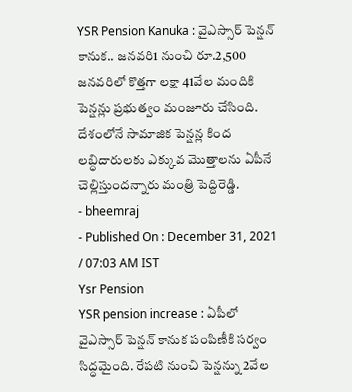YSR Pension Kanuka : వైఎస్సార్ పెన్షన్ కానుక.. జనవరి1 నుంచి రూ.2,500
జనవరిలో కొత్తగా లక్షా 41వేల మందికి పెన్షన్లు ప్రభుత్వం మంజూరు చేసింది. దేశంలోనే సామాజిక పెన్షన్ల కింద లబ్ధిదారులకు ఎక్కువ మొత్తాలను ఏపీనే చెల్లిస్తుందన్నారు మంత్రి పెద్దిరెడ్డి.
- bheemraj
- Published On : December 31, 2021 / 07:03 AM IST
Ysr Pension
YSR pension increase : ఏపీలో వైఎస్సార్ పెన్షన్ కానుక పంపిణీకి సర్వం సిద్ధమైంది. రేపటి నుంచి పెన్షన్ను 2వేల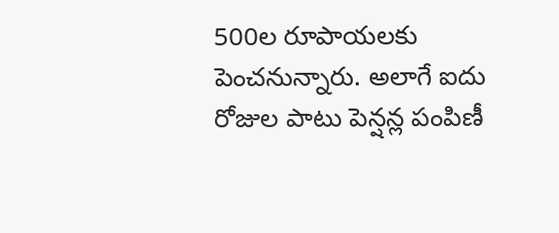500ల రూపాయలకు పెంచనున్నారు. అలాగే ఐదు రోజుల పాటు పెన్షన్ల పంపిణీ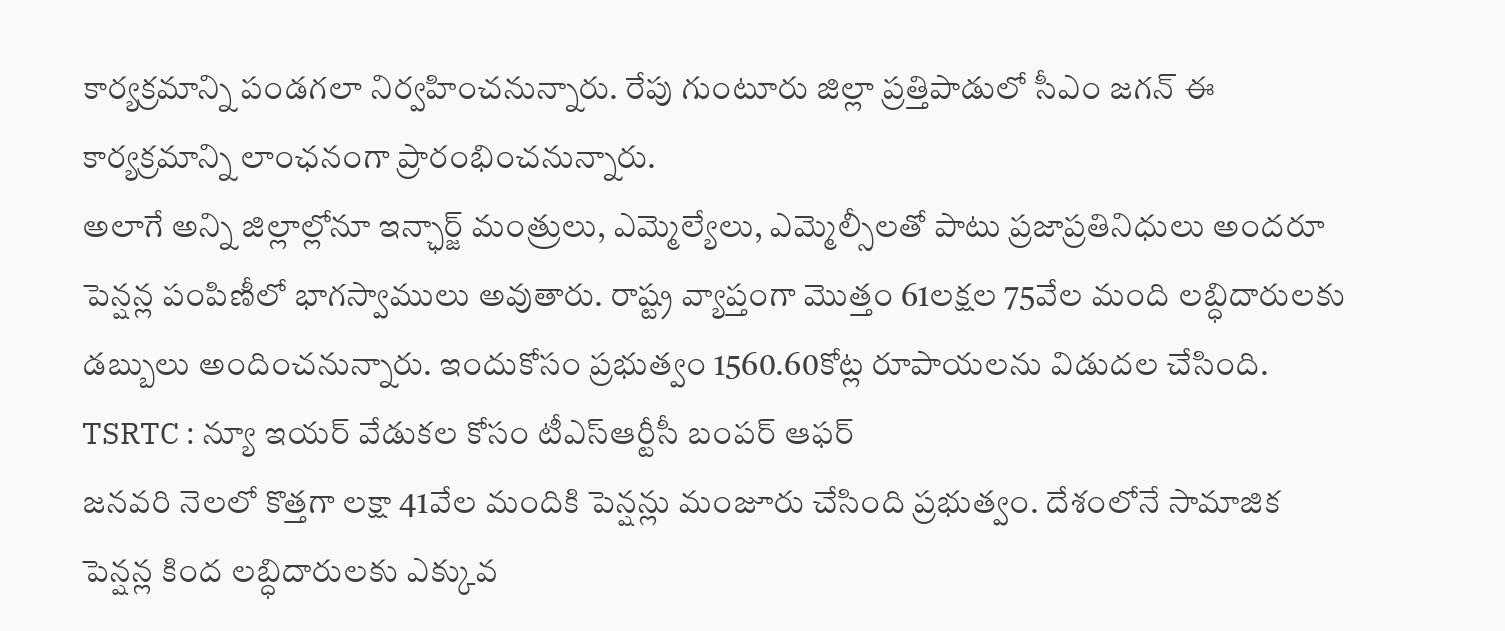కార్యక్రమాన్ని పండగలా నిర్వహించనున్నారు. రేపు గుంటూరు జిల్లా ప్రత్తిపాడులో సీఎం జగన్ ఈ కార్యక్రమాన్ని లాంఛనంగా ప్రారంభించనున్నారు.
అలాగే అన్ని జిల్లాల్లోనూ ఇన్ఛార్జ్ మంత్రులు, ఎమ్మెల్యేలు, ఎమ్మెల్సీలతో పాటు ప్రజాప్రతినిధులు అందరూ పెన్షన్ల పంపిణీలో భాగస్వాములు అవుతారు. రాష్ట్ర వ్యాప్తంగా మొత్తం 61లక్షల 75వేల మంది లబ్ధిదారులకు డబ్బులు అందించనున్నారు. ఇందుకోసం ప్రభుత్వం 1560.60కోట్ల రూపాయలను విడుదల చేసింది.
TSRTC : న్యూ ఇయర్ వేడుకల కోసం టీఎస్ఆర్టీసీ బంపర్ ఆఫర్
జనవరి నెలలో కొత్తగా లక్షా 41వేల మందికి పెన్షన్లు మంజూరు చేసింది ప్రభుత్వం. దేశంలోనే సామాజిక పెన్షన్ల కింద లబ్ధిదారులకు ఎక్కువ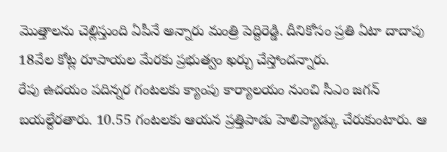మొత్తాలను చెల్లిస్తుంది ఏపీనే అన్నారు మంత్రి పెద్దిరెడ్డి. దీనికోసం ప్రతి ఏటా దాదాపు 18వేల కోట్ల రూపాయల మేరకు ప్రభుత్వం ఖర్చు చేస్తోందన్నారు.
రేపు ఉదయం పదిన్నర గంటలకు క్యాంపు కార్యాలయం నుంచి సీఎం జగన్ బయల్దేరతారు. 10.55 గంటలకు ఆయన ప్రత్తిపాడు హెలిప్యాడ్కు చేరుకుంటారు. ఆ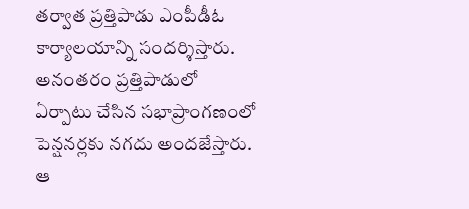తర్వాత ప్రత్తిపాడు ఎంపీడీఓ కార్యాలయాన్ని సందర్శిస్తారు. అనంతరం ప్రత్తిపాడులో ఏర్పాటు చేసిన సభాప్రాంగణంలో పెన్షనర్లకు నగదు అందజేస్తారు. ఆ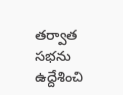తర్వాత సభను ఉద్దేశించి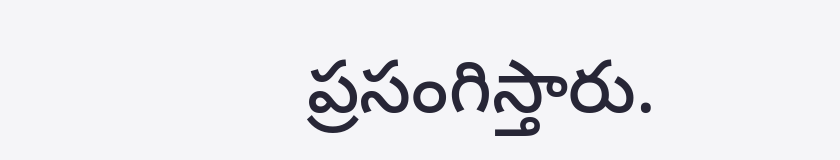ప్రసంగిస్తారు.